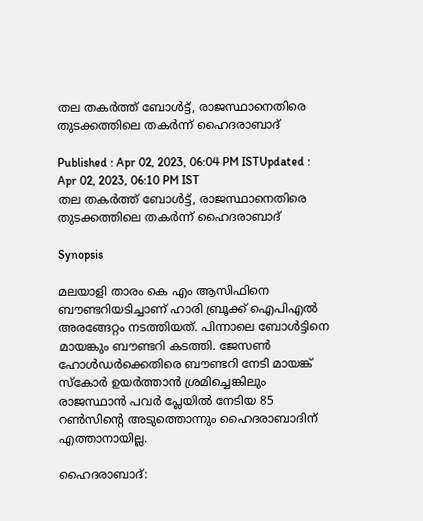തല തകര്‍ത്ത് ബോള്‍ട്ട്, രാജസ്ഥാനെതിരെ തുടക്കത്തിലെ തകര്‍ന്ന് ഹൈദരാബാദ്

Published : Apr 02, 2023, 06:04 PM ISTUpdated : Apr 02, 2023, 06:10 PM IST
തല തകര്‍ത്ത് ബോള്‍ട്ട്, രാജസ്ഥാനെതിരെ തുടക്കത്തിലെ തകര്‍ന്ന് ഹൈദരാബാദ്

Synopsis

മലയാളി താരം കെ എം ആസിഫിനെ ബൗണ്ടറിയടിച്ചാണ് ഹാരി ബ്രൂക്ക് ഐപിഎല്‍ അരങ്ങേറ്റം നടത്തിയത്. പിന്നാലെ ബോള്‍ട്ടിനെ മായങ്കും ബൗണ്ടറി കടത്തി. ജേസണ്‍ ഹോള്‍ഡര്‍ക്കെതിരെ ബൗണ്ടറി നേടി മായങ്ക് സ്കോര്‍ ഉയര്‍ത്താന്‍ ശ്രമിച്ചെങ്കിലും രാജസ്ഥാന്‍ പവര്‍ പ്ലേയില്‍ നേടിയ 85 റണ്‍സിന്‍റെ അടുത്തൊന്നും ഹൈദരാബാദിന് എത്താനായില്ല.

ഹൈദരാബാദ്: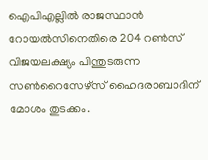ഐപിഎല്ലില്‍ രാജസ്ഥാന്‍ റോയല്‍സിനെതിരെ 204 റണ്‍സ് വിജയലക്ഷ്യം പിന്തുടരുന്ന സണ്‍റൈസേഴ്സ് ഹൈദരാബാദിന് മോശം തുടക്കം.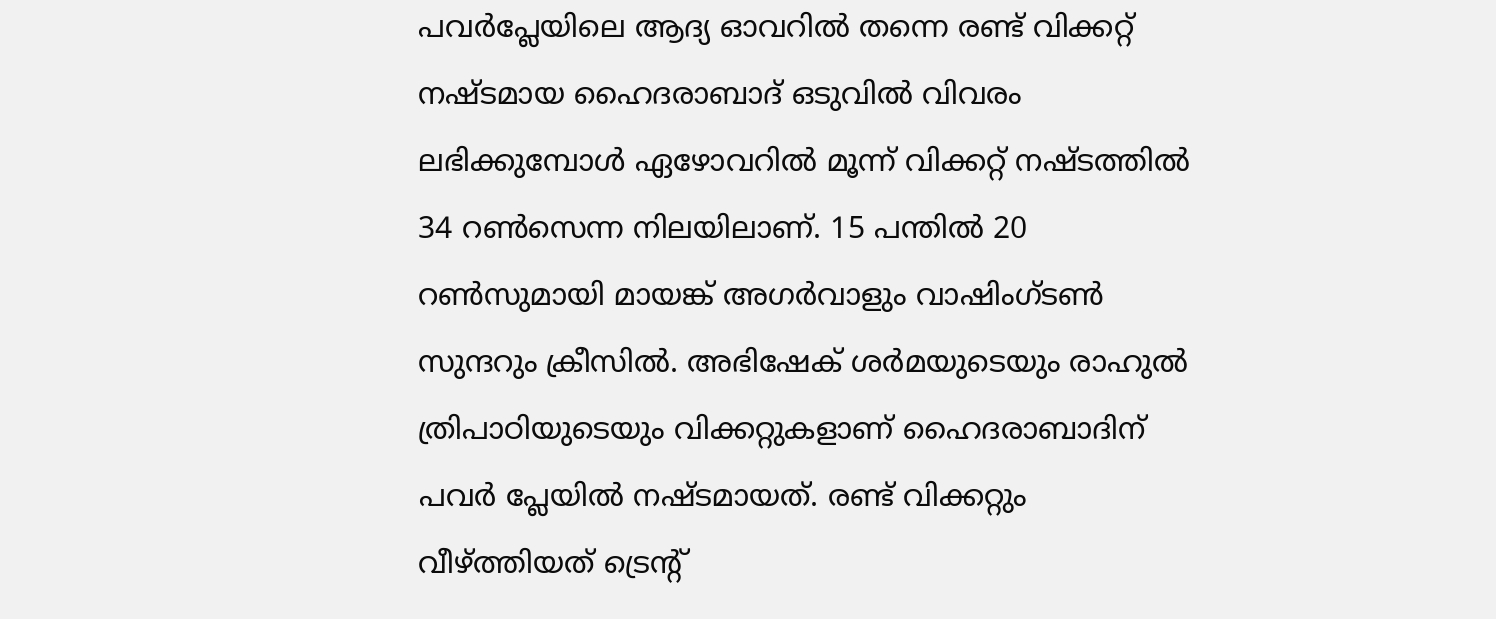പവര്‍പ്ലേയിലെ ആദ്യ ഓവറില്‍ തന്നെ രണ്ട് വിക്കറ്റ് നഷ്ടമായ ഹൈദരാബാദ് ഒടുവില്‍ വിവരം ലഭിക്കുമ്പോള്‍ ഏഴോവറില്‍ മൂന്ന് വിക്കറ്റ് നഷ്ടത്തില്‍ 34 റണ്‍സെന്ന നിലയിലാണ്. 15 പന്തില്‍ 20 റണ്‍സുമായി മായങ്ക് അഗര്‍വാളും വാഷിംഗ്‌ടണ്‍ സുന്ദറും ക്രീസില്‍. അഭിഷേക് ശര്‍മയുടെയും രാഹുല്‍ ത്രിപാഠിയുടെയും വിക്കറ്റുകളാണ് ഹൈദരാബാദിന് പവര്‍ പ്ലേയില്‍ നഷ്ടമായത്. രണ്ട് വിക്കറ്റും വീഴ്ത്തിയത് ട്രെന്‍റ്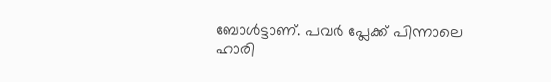ബോള്‍ട്ടാണ്. പവര്‍ പ്ലേക്ക് പിന്നാലെ ഹാരി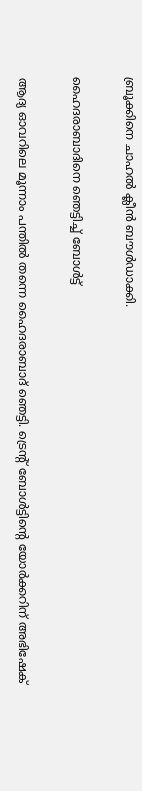ബ്രൂക്കിനെ ചാഹല്‍ ക്ലീന്‍ ബൗള്‍ഡാക്കി.

ഹൈദരാബാദിനെ ഞെട്ടിച്ച് ബോള്‍ട്ട്

ആദ്യ ഓവറിലെ മൂന്നാം പന്തില്‍ തന്നെ ഹൈദരാബാദ് ഞെട്ടി. ട്രെന്‍റ് ബോള്‍ട്ടിന്‍റെ യോര്‍ക്കറിന് അഭിഷേക്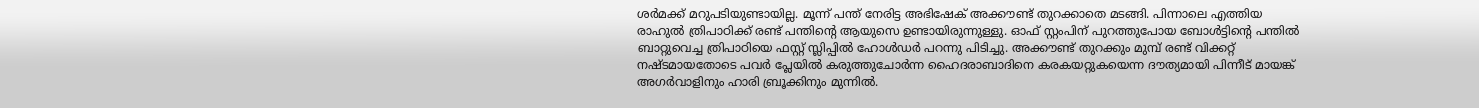ശര്‍മക്ക് മറുപടിയുണ്ടായില്ല. മൂന്ന് പന്ത് നേരിട്ട അഭിഷേക് അക്കൗണ്ട് തുറക്കാതെ മടങ്ങി. പിന്നാലെ എത്തിയ രാഹുല്‍ ത്രിപാഠിക്ക് രണ്ട് പന്തിന്‍റെ ആയുസെ ഉണ്ടായിരുന്നുള്ളു. ഓഫ് സ്റ്റംപിന് പുറത്തുപോയ ബോള്‍ട്ടിന്‍റെ പന്തില്‍ ബാറ്റുവെച്ച ത്രിപാഠിയെ ഫസ്റ്റ് സ്ലിപ്പില്‍ ഹോള്‍ഡര്‍ പറന്നു പിടിച്ചു. അക്കൗണ്ട് തുറക്കും മുമ്പ് രണ്ട് വിക്കറ്റ് നഷ്ടമായതോടെ പവര്‍ പ്ലേയില്‍ കരുത്തുചോര്‍ന്ന ഹൈദരാബാദിനെ കരകയറ്റുകയെന്ന ദൗത്യമായി പിന്നീട് മായങ്ക് അഗര്‍വാളിനും ഹാരി ബ്രൂക്കിനും മുന്നില്‍.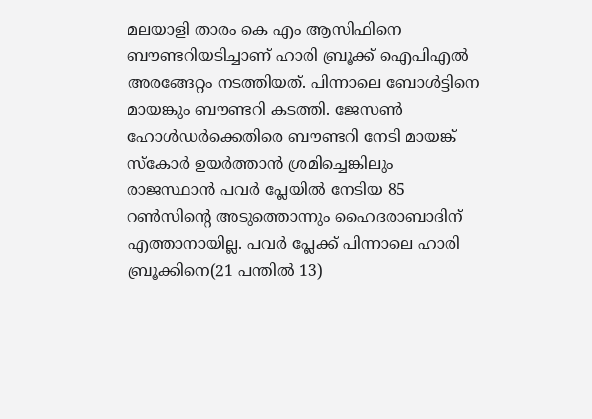മലയാളി താരം കെ എം ആസിഫിനെ ബൗണ്ടറിയടിച്ചാണ് ഹാരി ബ്രൂക്ക് ഐപിഎല്‍ അരങ്ങേറ്റം നടത്തിയത്. പിന്നാലെ ബോള്‍ട്ടിനെ മായങ്കും ബൗണ്ടറി കടത്തി. ജേസണ്‍ ഹോള്‍ഡര്‍ക്കെതിരെ ബൗണ്ടറി നേടി മായങ്ക് സ്കോര്‍ ഉയര്‍ത്താന്‍ ശ്രമിച്ചെങ്കിലും രാജസ്ഥാന്‍ പവര്‍ പ്ലേയില്‍ നേടിയ 85 റണ്‍സിന്‍റെ അടുത്തൊന്നും ഹൈദരാബാദിന് എത്താനായില്ല. പവര്‍ പ്ലേക്ക് പിന്നാലെ ഹാരി ബ്രൂക്കിനെ(21 പന്തില്‍ 13)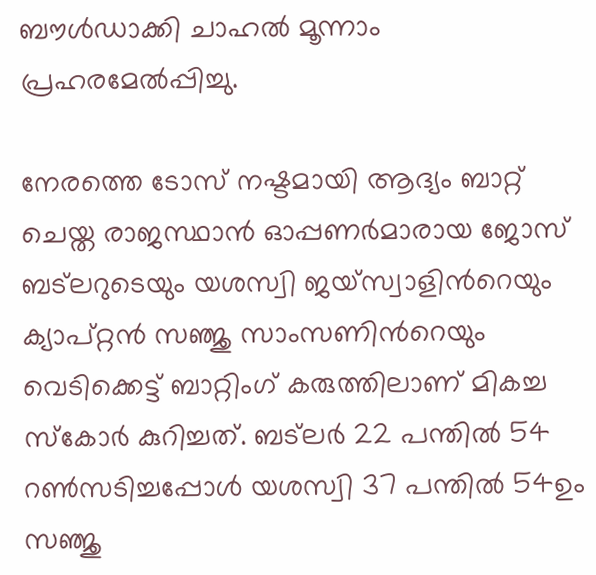ബൗള്‍ഡാക്കി ചാഹല്‍ മൂന്നാം പ്രഹരമേല്‍പ്പിച്ചു.

നേരത്തെ ടോസ് നഷ്ടമായി ആദ്യം ബാറ്റ് ചെയ്ത രാജസ്ഥാന്‍ ഓപ്പണര്‍മാരായ ജോസ് ബട്‌ലറുടെയും യശസ്വി ജയ്സ്വാളിന്‍റെയും ക്യാപ്റ്റന്‍ സഞ്ജു സാംസണിന്‍റെയും വെടിക്കെട്ട് ബാറ്റിംഗ് കരുത്തിലാണ് മികച്ച സ്കോര്‍ കുറിച്ചത്. ബട്‌ലര്‍ 22 പന്തില്‍ 54 റണ്‍സടിച്ചപ്പോള്‍ യശസ്വി 37 പന്തില്‍ 54ഉം സഞ്ജു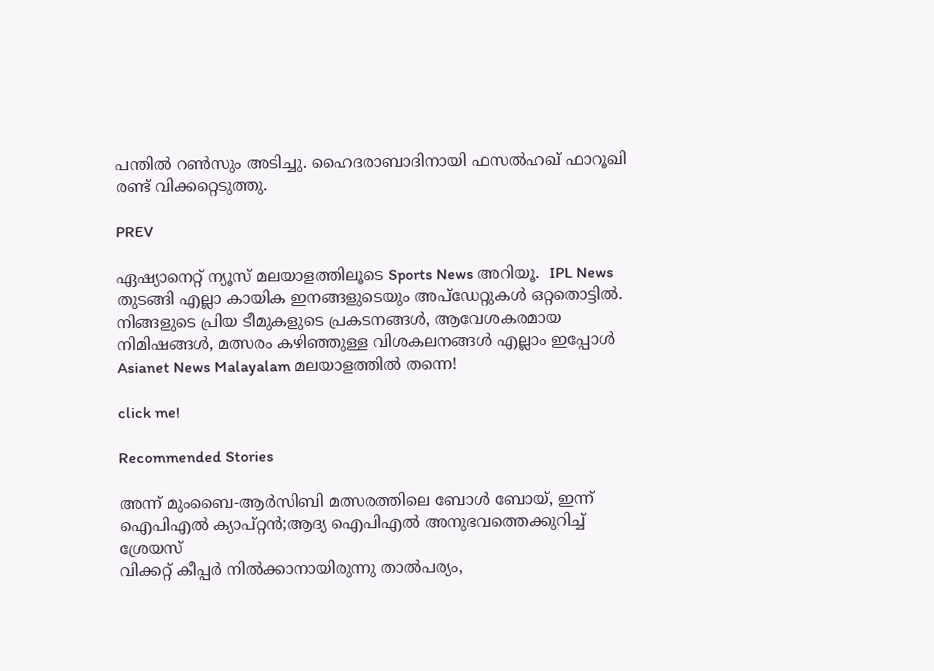പന്തില്‍ റണ്‍സും അടിച്ചു. ഹൈദരാബാദിനായി ഫസല്‍ഹഖ് ഫാറൂഖി രണ്ട് വിക്കറ്റെടുത്തു.

PREV

ഏഷ്യാനെറ്റ് ന്യൂസ് മലയാളത്തിലൂടെ Sports News അറിയൂ.  IPL News തുടങ്ങി എല്ലാ കായിക ഇനങ്ങളുടെയും അപ്‌ഡേറ്റുകൾ ഒറ്റതൊട്ടിൽ. നിങ്ങളുടെ പ്രിയ ടീമുകളുടെ പ്രകടനങ്ങൾ, ആവേശകരമായ നിമിഷങ്ങൾ, മത്സരം കഴിഞ്ഞുള്ള വിശകലനങ്ങൾ എല്ലാം ഇപ്പോൾ Asianet News Malayalam മലയാളത്തിൽ തന്നെ!

click me!

Recommended Stories

അന്ന് മുംബൈ-ആര്‍സിബി മത്സരത്തിലെ ബോൾ ബോയ്, ഇന്ന് ഐപിഎല്‍ ക്യാപ്റ്റന്‍;ആദ്യ ഐപിഎൽ അനുഭവത്തെക്കുറിച്ച് ശ്രേയസ്
വിക്കറ്റ് കീപ്പര്‍ നില്‍ക്കാനായിരുന്നു താല്‍പര്യം,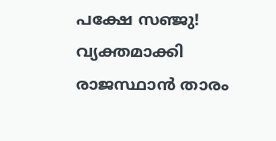പക്ഷേ സഞ്ജു! വ്യക്തമാക്കി രാജസ്ഥാന്‍ താരം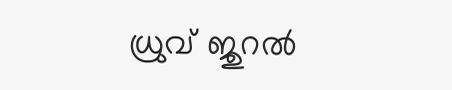ധ്രുവ് ജുറല്‍